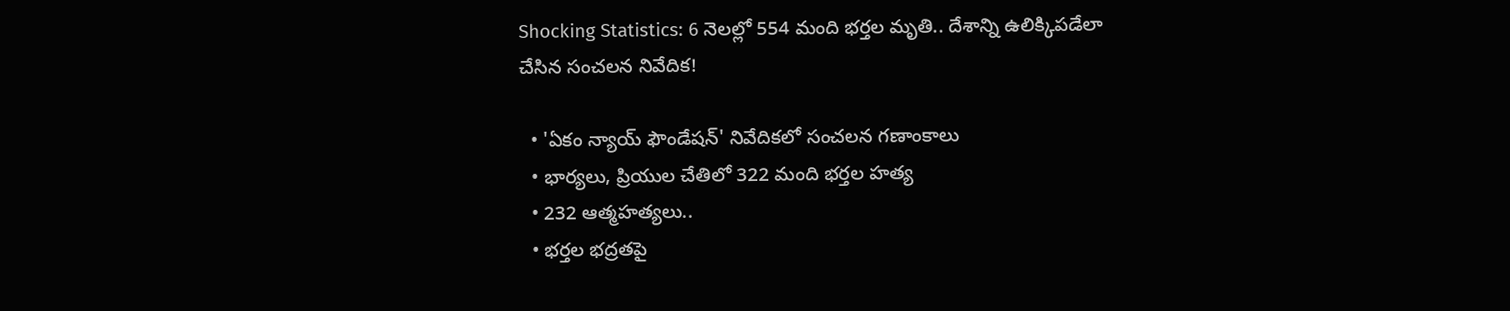Shocking Statistics: 6 నెలల్లో 554 మంది భర్తల మృతి.. దేశాన్ని ఉలిక్కిపడేలా చేసిన సంచలన నివేదిక!

  • 'ఏకం న్యాయ్ ఫౌండేషన్' నివేదికలో సంచలన గణాంకాలు
  • భార్యలు, ప్రియుల చేతిలో 322 మంది భర్తల హత్య
  • 232 ఆత్మహత్యలు..
  • భర్తల భద్రతపై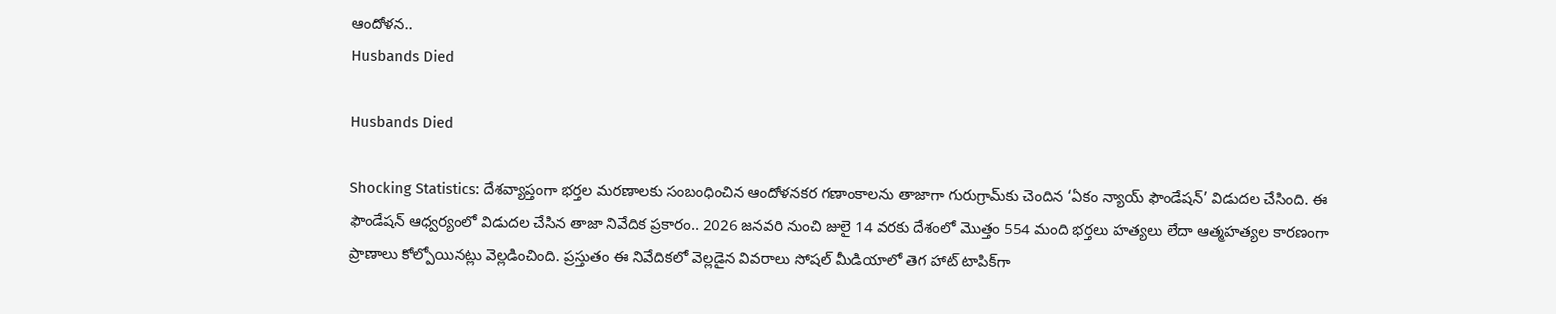ఆందోళన..
Husbands Died

Husbands Died

Shocking Statistics: దేశవ్యాప్తంగా భర్తల మరణాలకు సంబంధించిన ఆందోళనకర గణాంకాలను తాజాగా గురుగ్రామ్‌కు చెందిన ‘ఏకం న్యాయ్ ఫౌండేషన్’ విడుదల చేసింది. ఈ ఫౌండేషన్ ఆధ్వర్యంలో విడుదల చేసిన తాజా నివేదిక ప్రకారం.. 2026 జనవరి నుంచి జులై 14 వరకు దేశంలో మొత్తం 554 మంది భర్తలు హత్యలు లేదా ఆత్మహత్యల కారణంగా ప్రాణాలు కోల్పోయినట్లు వెల్లడించింది. ప్రస్తుతం ఈ నివేదికలో వెల్లడైన వివరాలు సోషల్ మీడియాలో తెగ హాట్ టాపిక్‌గా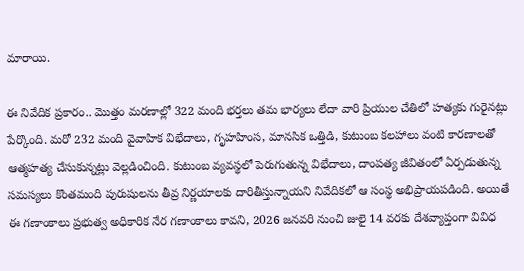మారాయి.

ఈ నివేదిక ప్రకారం.. మొత్తం మరణాల్లో 322 మంది భర్తలు తమ భార్యలు లేదా వారి ప్రియుల చేతిలో హత్యకు గురైనట్లు పేర్కొంది. మరో 232 మంది వైవాహిక విభేదాలు, గృహహింస, మానసిక ఒత్తిడి, కుటుంబ కలహాలు వంటి కారణాలతో ఆత్మహత్య చేసుకున్నట్లు వెల్లడించింది. కుటుంబ వ్యవస్థలో పెరుగుతున్న విభేదాలు, దాంపత్య జీవితంలో ఏర్పడుతున్న సమస్యలు కొంతమంది పురుషులను తీవ్ర నిర్ణయాలకు దారితీస్తున్నాయని నివేదికలో ఆ సంస్థ అభిప్రాయపడింది. అయితే ఈ గణాంకాలు ప్రభుత్వ అధికారిక నేర గణాంకాలు కావని, 2026 జనవరి నుంచి జులై 14 వరకు దేశవ్యాప్తంగా వివిధ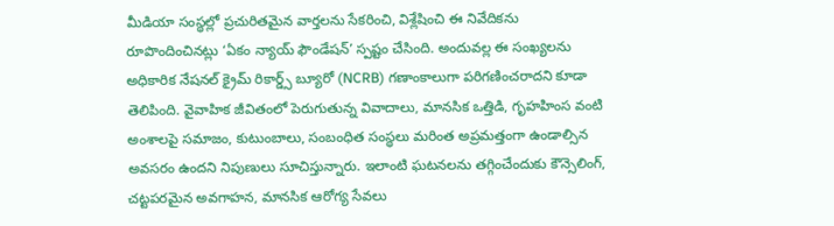మీడియా సంస్థల్లో ప్రచురితమైన వార్తలను సేకరించి, విశ్లేషించి ఈ నివేదికను రూపొందించినట్లు ‘ఏకం న్యాయ్ ఫౌండేషన్’ స్పష్టం చేసింది. అందువల్ల ఈ సంఖ్యలను అధికారిక నేషనల్ క్రైమ్ రికార్డ్స్ బ్యూరో (NCRB) గణాంకాలుగా పరిగణించరాదని కూడా తెలిపింది. వైవాహిక జీవితంలో పెరుగుతున్న వివాదాలు, మానసిక ఒత్తిడి, గృహహింస వంటి అంశాలపై సమాజం, కుటుంబాలు, సంబంధిత సంస్థలు మరింత అప్రమత్తంగా ఉండాల్సిన అవసరం ఉందని నిపుణులు సూచిస్తున్నారు. ఇలాంటి ఘటనలను తగ్గించేందుకు కౌన్సెలింగ్, చట్టపరమైన అవగాహన, మానసిక ఆరోగ్య సేవలు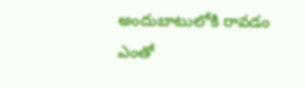అందుబాటులోకి రావడం ఎంతో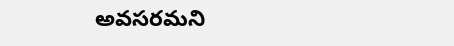అవసరమని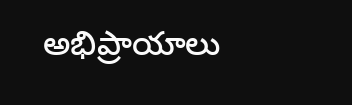అభిప్రాయాలు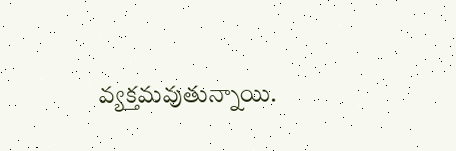వ్యక్తమవుతున్నాయి.